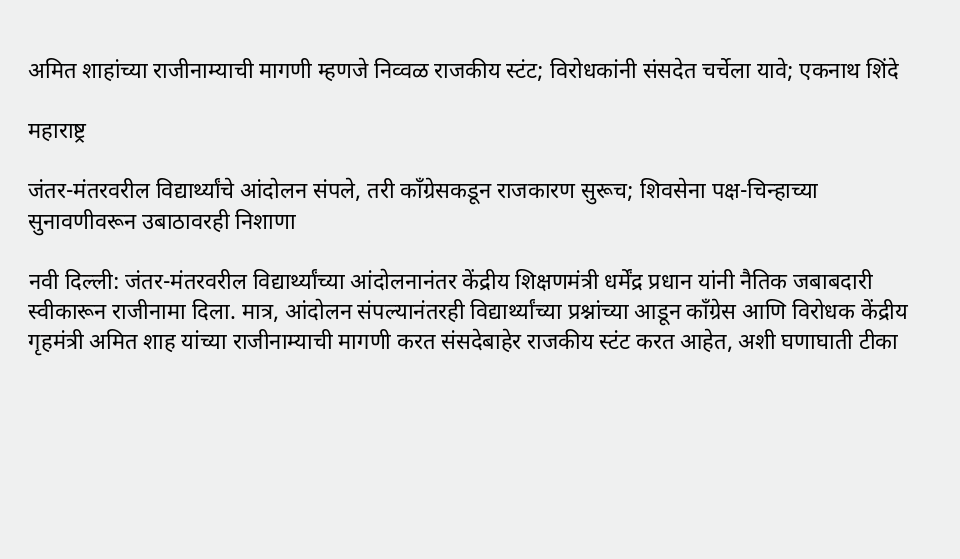अमित शाहांच्या राजीनाम्याची मागणी म्हणजे निव्वळ राजकीय स्टंट; विरोधकांनी संसदेत चर्चेला यावे; एकनाथ शिंदे

महाराष्ट्र

जंतर-मंतरवरील विद्यार्थ्यांचे आंदोलन संपले, तरी काँग्रेसकडून राजकारण सुरूच; शिवसेना पक्ष-चिन्हाच्या सुनावणीवरून उबाठावरही निशाणा

नवी दिल्ली: जंतर-मंतरवरील विद्यार्थ्यांच्या आंदोलनानंतर केंद्रीय शिक्षणमंत्री धर्मेंद्र प्रधान यांनी नैतिक जबाबदारी स्वीकारून राजीनामा दिला. मात्र, आंदोलन संपल्यानंतरही विद्यार्थ्यांच्या प्रश्नांच्या आडून काँग्रेस आणि विरोधक केंद्रीय गृहमंत्री अमित शाह यांच्या राजीनाम्याची मागणी करत संसदेबाहेर राजकीय स्टंट करत आहेत, अशी घणाघाती टीका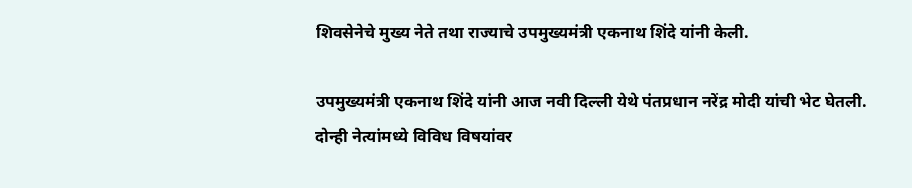शिवसेनेचे मुख्य नेते तथा राज्याचे उपमुख्यमंत्री एकनाथ शिंदे यांनी केली.

उपमुख्यमंत्री एकनाथ शिंदे यांनी आज नवी दिल्ली येथे पंतप्रधान नरेंद्र मोदी यांची भेट घेतली. दोन्ही नेत्यांमध्ये विविध विषयांवर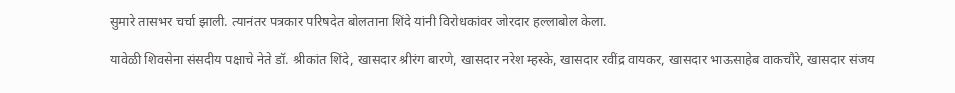सुमारे तासभर चर्चा झाली. त्यानंतर पत्रकार परिषदेत बोलताना शिंदे यांनी विरोधकांवर जोरदार हल्लाबोल केला.

यावेळी शिवसेना संसदीय पक्षाचे नेते डॉ. श्रीकांत शिंदे, खासदार श्रीरंग बारणे, खासदार नरेश म्हस्के, खासदार रवींद्र वायकर, खासदार भाऊसाहेब वाकचौरे, खासदार संजय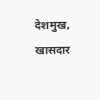देशमुख, खासदार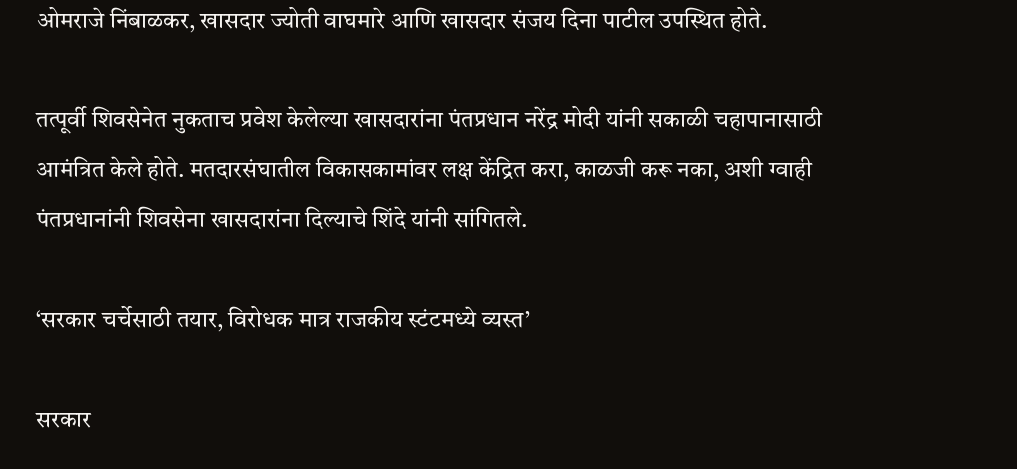ओमराजे निंबाळकर, खासदार ज्योती वाघमारे आणि खासदार संजय दिना पाटील उपस्थित होते.

तत्पूर्वी शिवसेनेत नुकताच प्रवेश केलेल्या खासदारांना पंतप्रधान नरेंद्र मोदी यांनी सकाळी चहापानासाठी आमंत्रित केले होते. मतदारसंघातील विकासकामांवर लक्ष केंद्रित करा, काळजी करू नका, अशी ग्वाही पंतप्रधानांनी शिवसेना खासदारांना दिल्याचे शिंदे यांनी सांगितले.

‘सरकार चर्चेसाठी तयार, विरोधक मात्र राजकीय स्टंटमध्ये व्यस्त’

सरकार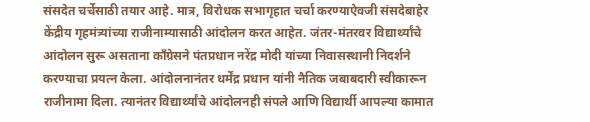संसदेत चर्चेसाठी तयार आहे. मात्र, विरोधक सभागृहात चर्चा करण्याऐवजी संसदेबाहेर केंद्रीय गृहमंत्र्यांच्या राजीनाम्यासाठी आंदोलन करत आहेत. जंतर-मंतरवर विद्यार्थ्यांचे आंदोलन सुरू असताना काँग्रेसने पंतप्रधान नरेंद्र मोदी यांच्या निवासस्थानी निदर्शने करण्याचा प्रयत्न केला. आंदोलनानंतर धर्मेंद्र प्रधान यांनी नैतिक जबाबदारी स्वीकारून राजीनामा दिला. त्यानंतर विद्यार्थ्यांचे आंदोलनही संपले आणि विद्यार्थी आपल्या कामात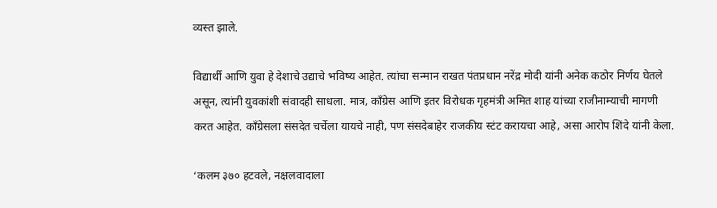व्यस्त झाले.

विद्यार्थी आणि युवा हे देशाचे उद्याचे भविष्य आहेत. त्यांचा सन्मान राखत पंतप्रधान नरेंद्र मोदी यांनी अनेक कठोर निर्णय घेतले असून, त्यांनी युवकांशी संवादही साधला. मात्र, काँग्रेस आणि इतर विरोधक गृहमंत्री अमित शाह यांच्या राजीनाम्याची मागणी करत आहेत. काँग्रेसला संसदेत चर्चेला यायचे नाही, पण संसदेबाहेर राजकीय स्टंट करायचा आहे, असा आरोप शिंदे यांनी केला.

‘कलम ३७० हटवले, नक्षलवादाला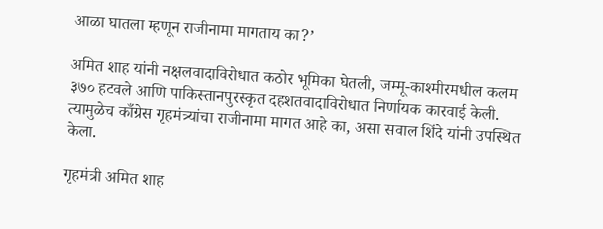आळा घातला म्हणून राजीनामा मागताय का?’

अमित शाह यांनी नक्षलवादाविरोधात कठोर भूमिका घेतली, जम्मू-काश्मीरमधील कलम ३७० हटवले आणि पाकिस्तानपुरस्कृत दहशतवादाविरोधात निर्णायक कारवाई केली. त्यामुळेच काँग्रेस गृहमंत्र्यांचा राजीनामा मागत आहे का, असा सवाल शिंदे यांनी उपस्थित केला.

गृहमंत्री अमित शाह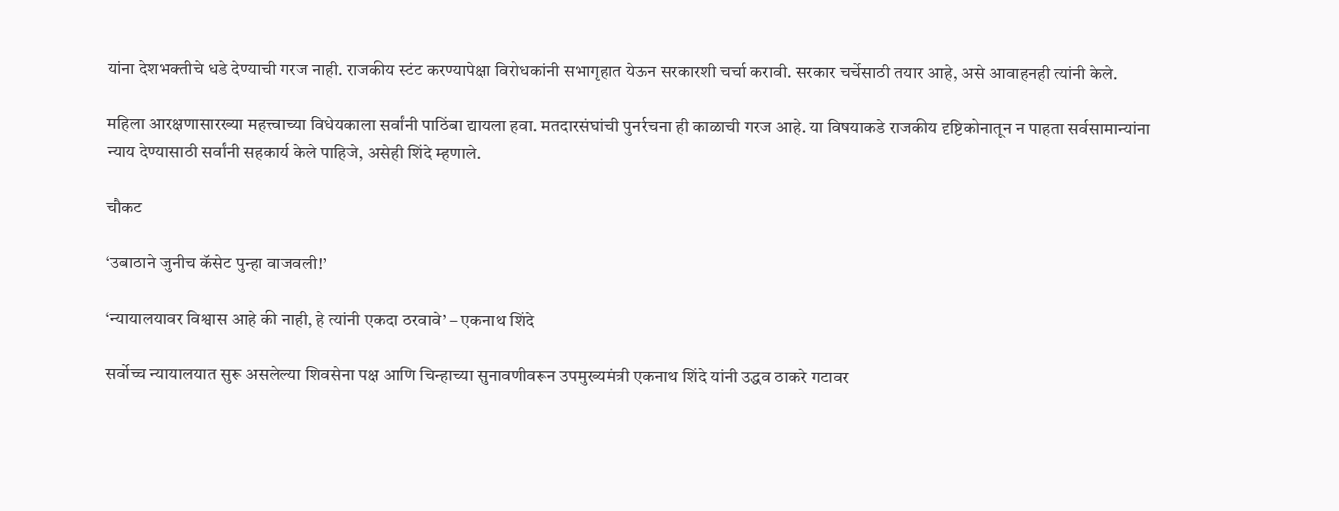यांना देशभक्तीचे धडे देण्याची गरज नाही. राजकीय स्टंट करण्यापेक्षा विरोधकांनी सभागृहात येऊन सरकारशी चर्चा करावी. सरकार चर्चेसाठी तयार आहे, असे आवाहनही त्यांनी केले.

महिला आरक्षणासारख्या महत्त्वाच्या विधेयकाला सर्वांनी पाठिंबा द्यायला हवा. मतदारसंघांची पुनर्रचना ही काळाची गरज आहे. या विषयाकडे राजकीय दृष्टिकोनातून न पाहता सर्वसामान्यांना न्याय देण्यासाठी सर्वांनी सहकार्य केले पाहिजे, असेही शिंदे म्हणाले.

चौकट

‘उबाठाने जुनीच कॅसेट पुन्हा वाजवली!’

‘न्यायालयावर विश्वास आहे की नाही, हे त्यांनी एकदा ठरवावे’ – एकनाथ शिंदे

सर्वोच्च न्यायालयात सुरू असलेल्या शिवसेना पक्ष आणि चिन्हाच्या सुनावणीवरून उपमुख्यमंत्री एकनाथ शिंदे यांनी उद्धव ठाकरे गटावर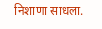निशाणा साधला.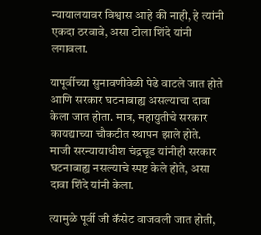न्यायालयावर विश्वास आहे की नाही, हे त्यांनी एकदा ठरवावे, असा टोला शिंदे यांनी लगावला.

यापूर्वीच्या सुनावणीवेळी पेढे वाटले जात होते आणि सरकार घटनाबाह्य असल्याचा दावा केला जात होता. मात्र, महायुतीचे सरकार कायद्याच्या चौकटीत स्थापन झाले होते. माजी सरन्यायाधीश चंद्रचूड यांनीही सरकार घटनाबाह्य नसल्याचे स्पष्ट केले होते, असा दावा शिंदे यांनी केला.

त्यामुळे पूर्वी जी कॅसेट वाजवली जात होती,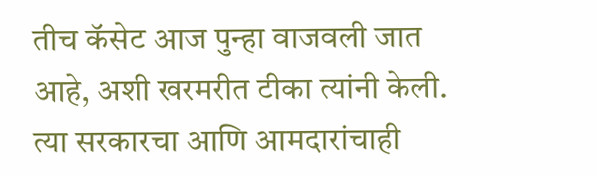तीच कॅसेट आज पुन्हा वाजवली जात आहे, अशी खरमरीत टीका त्यांनी केली. त्या सरकारचा आणि आमदारांचाही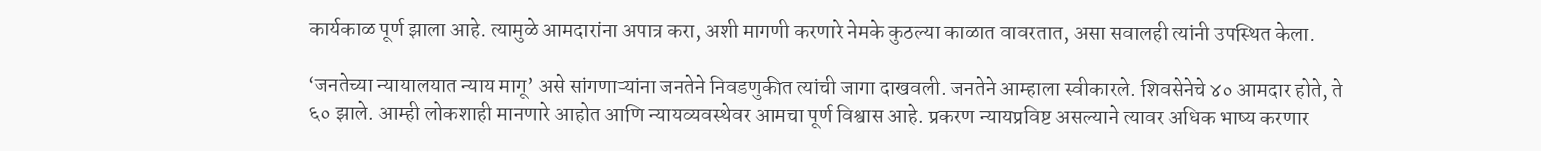कार्यकाळ पूर्ण झाला आहे. त्यामुळे आमदारांना अपात्र करा, अशी मागणी करणारे नेमके कुठल्या काळात वावरतात, असा सवालही त्यांनी उपस्थित केला.

‘जनतेच्या न्यायालयात न्याय मागू’ असे सांगणाऱ्यांना जनतेने निवडणुकीत त्यांची जागा दाखवली. जनतेने आम्हाला स्वीकारले. शिवसेनेचे ४० आमदार होते, ते ६० झाले. आम्ही लोकशाही मानणारे आहोत आणि न्यायव्यवस्थेवर आमचा पूर्ण विश्वास आहे. प्रकरण न्यायप्रविष्ट असल्याने त्यावर अधिक भाष्य करणार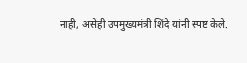नाही, असेही उपमुख्यमंत्री शिंदे यांनी स्पष्ट केले.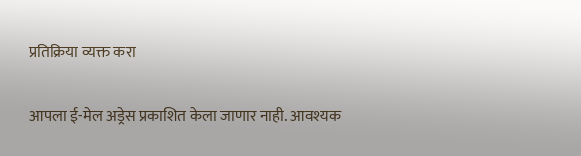प्रतिक्रिया व्यक्त करा

आपला ई-मेल अड्रेस प्रकाशित केला जाणार नाही. आवश्यक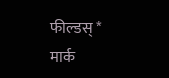फील्डस् * मार्क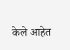केले आहेत